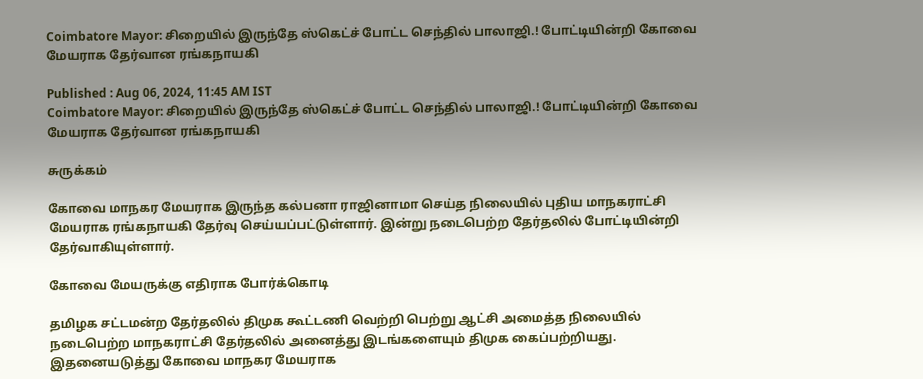Coimbatore Mayor: சிறையில் இருந்தே ஸ்கெட்ச் போட்ட செந்தில் பாலாஜி.! போட்டியின்றி கோவை மேயராக தேர்வான ரங்கநாயகி

Published : Aug 06, 2024, 11:45 AM IST
Coimbatore Mayor: சிறையில் இருந்தே ஸ்கெட்ச் போட்ட செந்தில் பாலாஜி.! போட்டியின்றி கோவை மேயராக தேர்வான ரங்கநாயகி

சுருக்கம்

கோவை மாநகர மேயராக இருந்த கல்பனா ராஜினாமா செய்த நிலையில் புதிய மாநகராட்சி மேயராக ரங்கநாயகி தேர்வு செய்யப்பட்டுள்ளார். இன்று நடைபெற்ற தேர்தலில் போட்டியின்றி தேர்வாகியுள்ளார்.

கோவை மேயருக்கு எதிராக போர்க்கொடி

தமிழக சட்டமன்ற தேர்தலில் திமுக கூட்டணி வெற்றி பெற்று ஆட்சி அமைத்த நிலையில் நடைபெற்ற மாநகராட்சி தேர்தலில் அனைத்து இடங்களையும் திமுக கைப்பற்றியது. இதனையடுத்து கோவை மாநகர மேயராக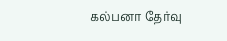கல்பனா தேர்வு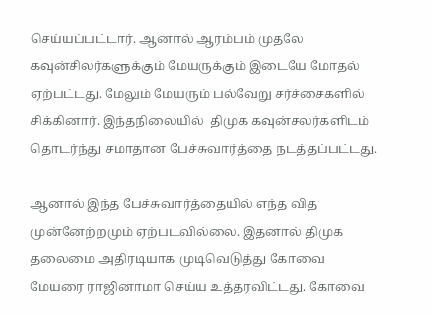செய்யப்பட்டார். ஆனால் ஆரம்பம் முதலே கவுன்சிலர்களுக்கும் மேயருக்கும் இடையே மோதல் ஏற்பட்டது. மேலும் மேயரும் பல்வேறு சர்ச்சைகளில் சிக்கினார். இந்தநிலையில்  திமுக கவுன்சலர்களிடம் தொடர்ந்து சமாதான பேச்சுவார்த்தை நடத்தப்பட்டது.

ஆனால் இந்த பேச்சுவார்த்தையில் எந்த வித முன்னேற்றமும் ஏற்படவில்லை. இதனால் திமுக தலைமை அதிரடியாக முடிவெடுத்து கோவை மேயரை ராஜினாமா செய்ய உத்தரவிட்டது. கோவை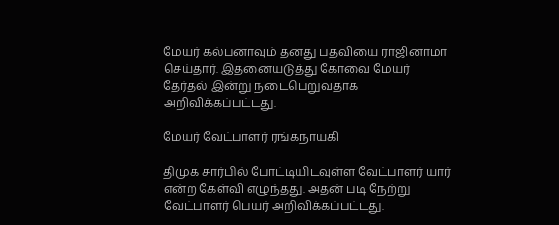மேயர் கல்பனாவும் தனது பதவியை ராஜினாமா செய்தார். இதனையடுத்து கோவை மேயர் தேர்தல் இன்று நடைபெறுவதாக அறிவிக்கப்பட்டது.

மேயர் வேட்பாளர் ரங்கநாயகி

திமுக சார்பில் போட்டியிடவுள்ள வேட்பாளர் யார் என்ற கேள்வி எழுந்தது. அதன் படி நேற்று வேட்பாளர் பெயர் அறிவிக்கப்பட்டது.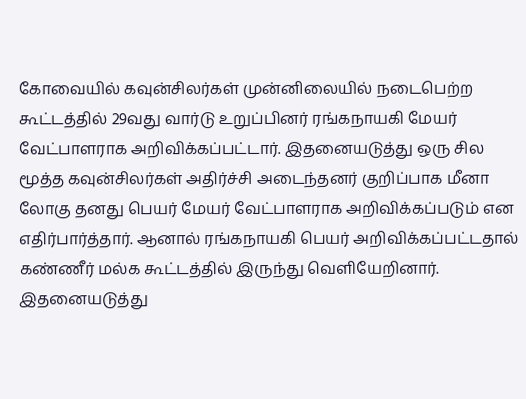கோவையில் கவுன்சிலர்கள் முன்னிலையில் நடைபெற்ற கூட்டத்தில் 29வது வார்டு உறுப்பினர் ரங்கநாயகி மேயர் வேட்பாளராக அறிவிக்கப்பட்டார். இதனையடுத்து ஒரு சில மூத்த கவுன்சிலர்கள் அதிர்ச்சி அடைந்தனர் குறிப்பாக மீனா லோகு தனது பெயர் மேயர் வேட்பாளராக அறிவிக்கப்படும் என எதிர்பார்த்தார். ஆனால் ரங்கநாயகி பெயர் அறிவிக்கப்பட்டதால் கண்ணீர் மல்க கூட்டத்தில் இருந்து வெளியேறினார். இதனையடுத்து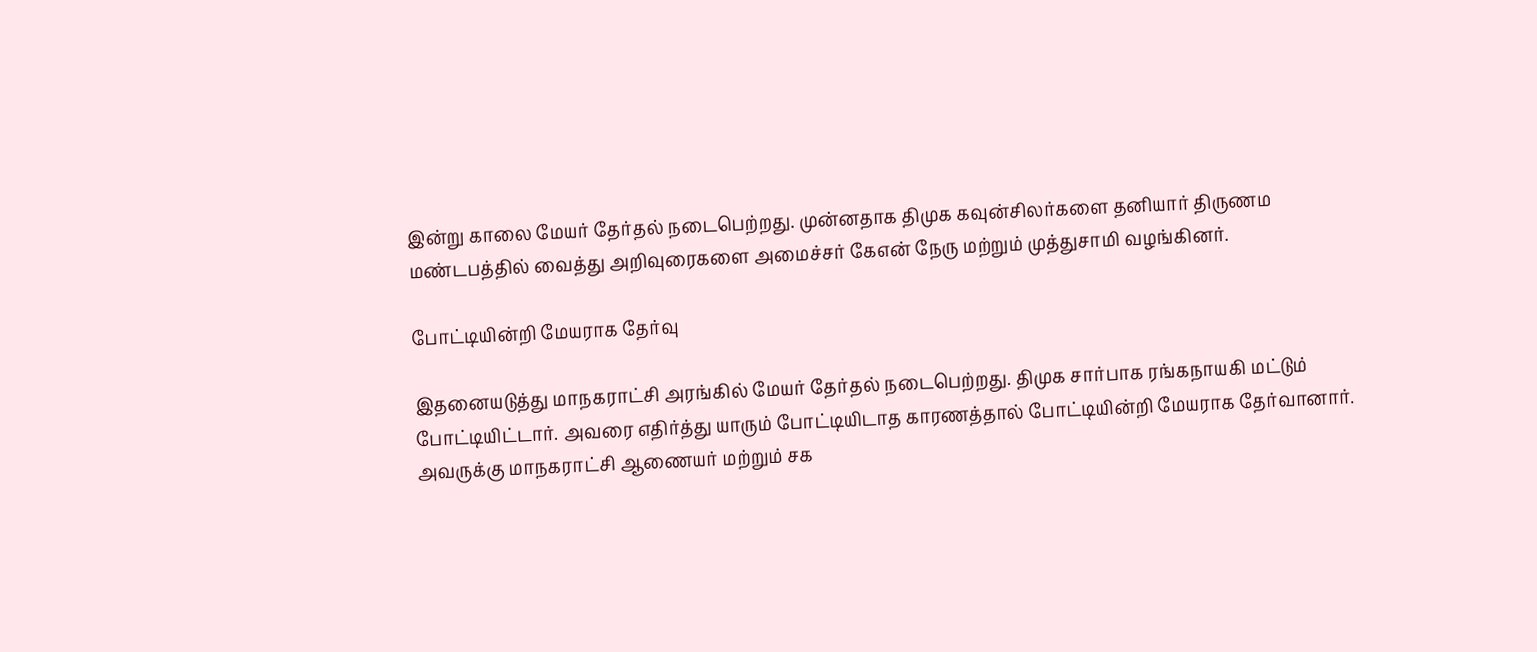இன்று காலை மேயர் தேர்தல் நடைபெற்றது. முன்னதாக திமுக கவுன்சிலர்களை தனியார் திருணம மண்டபத்தில் வைத்து அறிவுரைகளை அமைச்சர் கேஎன் நேரு மற்றும் முத்துசாமி வழங்கினர்.

போட்டியின்றி மேயராக தேர்வு

இதனையடுத்து மாநகராட்சி அரங்கில் மேயர் தேர்தல் நடைபெற்றது. திமுக சார்பாக ரங்கநாயகி மட்டும் போட்டியிட்டார். அவரை எதிர்த்து யாரும் போட்டியிடாத காரணத்தால் போட்டியின்றி மேயராக தேர்வானார். அவருக்கு மாநகராட்சி ஆணையர் மற்றும் சக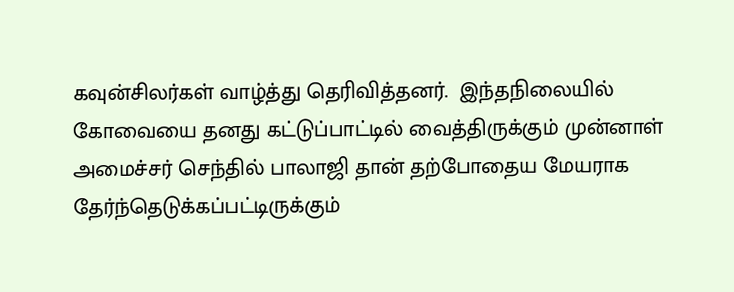கவுன்சிலர்கள் வாழ்த்து தெரிவித்தனர்.  இந்தநிலையில் கோவையை தனது கட்டுப்பாட்டில் வைத்திருக்கும் முன்னாள் அமைச்சர் செந்தில் பாலாஜி தான் தற்போதைய மேயராக தேர்ந்தெடுக்கப்பட்டிருக்கும்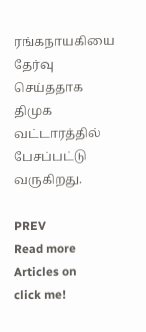ரங்கநாயகியை தேர்வு செய்ததாக திமுக வட்டாரத்தில் பேசப்பட்டு வருகிறது.

PREV
Read more Articles on
click me!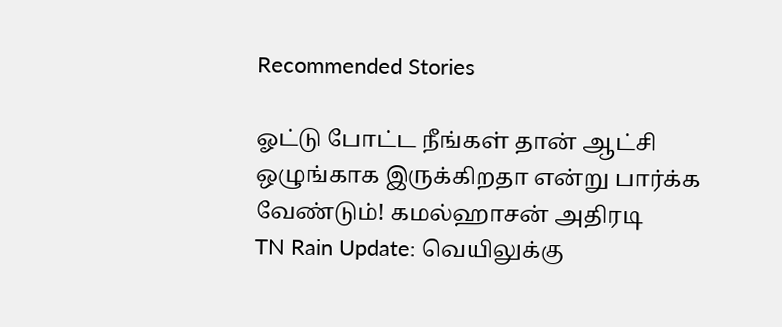Recommended Stories

ஓட்டு போட்ட நீங்கள் தான் ஆட்சி ஒழுங்காக இருக்கிறதா என்று பார்க்க வேண்டும்! கமல்ஹாசன் அதிரடி
TN Rain Update: வெயிலுக்கு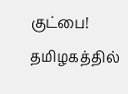குட்பை! தமிழகத்தில்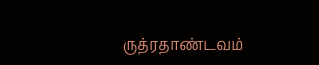ருத்ரதாண்டவம்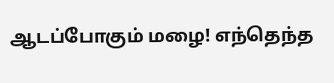ஆடப்போகும் மழை! எந்தெந்த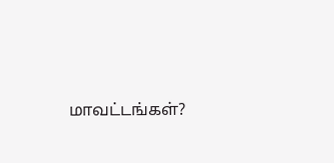மாவட்டங்கள்?